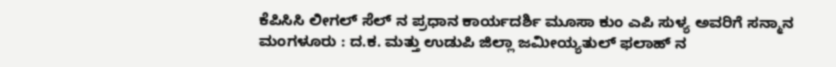ಕೆಪಿಸಿಸಿ ಲೀಗಲ್ ಸೆಲ್ ನ ಪ್ರಧಾನ ಕಾರ್ಯದರ್ಶಿ ಮೂಸಾ ಕುಂ ಎಪಿ ಸುಳ್ಯ ಅವರಿಗೆ ಸನ್ಮಾನ
ಮಂಗಳೂರು : ದ.ಕ. ಮತ್ತು ಉಡುಪಿ ಜಿಲ್ಲಾ ಜಮೀಯ್ಯತುಲ್ ಫಲಾಹ್ ನ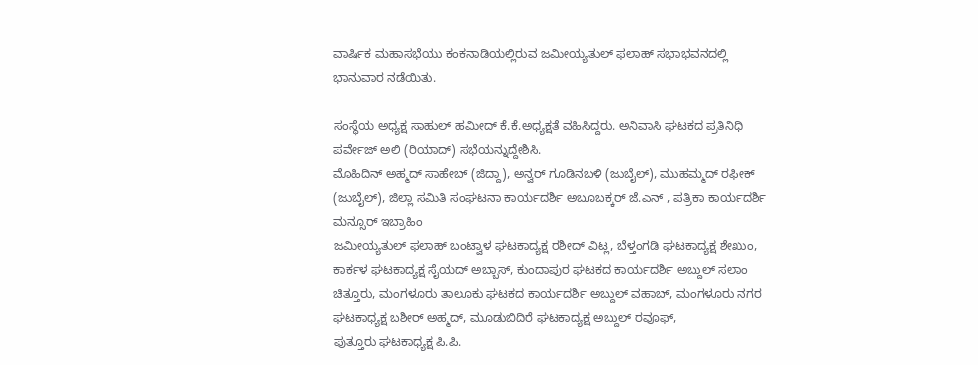ವಾರ್ಷಿಕ ಮಹಾಸಭೆಯು ಕಂಕನಾಡಿಯಲ್ಲಿರುವ ಜಮೀಯ್ಯತುಲ್ ಫಲಾಹ್ ಸಭಾಭವನದಲ್ಲಿ ಭಾನುವಾರ ನಡೆಯಿತು.

ಸಂಸ್ಥೆಯ ಅಧ್ಯಕ್ಷ ಸಾಹುಲ್ ಹಮೀದ್ ಕೆ.ಕೆ.ಅಧ್ಯಕ್ಷತೆ ವಹಿಸಿದ್ದರು. ಅನಿವಾಸಿ ಘಟಕದ ಪ್ರತಿನಿಧಿ ಪರ್ವೇಜ್ ಅಲಿ (ರಿಯಾದ್) ಸಭೆಯನ್ನುದ್ದೇಶಿಸಿ.
ಮೊಹಿದಿನ್ ಅಹ್ಮದ್ ಸಾಹೇಬ್ (ಜಿದ್ದಾ), ಅನ್ವರ್ ಗೂಡಿನಬಳಿ (ಜುಬೈಲ್), ಮುಹಮ್ಮದ್ ರಫೀಕ್ (ಜುಬೈಲ್), ಜಿಲ್ಲಾ ಸಮಿತಿ ಸಂಘಟನಾ ಕಾರ್ಯದರ್ಶಿ ಅಬೂಬಕ್ಕರ್ ಜೆ.ಎನ್ , ಪತ್ರಿಕಾ ಕಾರ್ಯದರ್ಶಿ ಮನ್ಸೂರ್ ಇಬ್ರಾಹಿಂ
ಜಮೀಯ್ಯತುಲ್ ಫಲಾಹ್ ಬಂಟ್ವಾಳ ಘಟಕಾದ್ಯಕ್ಷ ರಶೀದ್ ವಿಟ್ಲ, ಬೆಳ್ತಂಗಡಿ ಘಟಕಾದ್ಯಕ್ಷ ಶೇಖುಂ, ಕಾರ್ಕಳ ಘಟಕಾದ್ಯಕ್ಷ ಸೈಯದ್ ಅಬ್ಬಾಸ್, ಕುಂದಾಪುರ ಘಟಕದ ಕಾರ್ಯದರ್ಶಿ ಅಬ್ದುಲ್ ಸಲಾಂ ಚಿತ್ತೂರು, ಮಂಗಳೂರು ತಾಲೂಕು ಘಟಕದ ಕಾರ್ಯದರ್ಶಿ ಅಬ್ದುಲ್ ವಹಾಬ್, ಮಂಗಳೂರು ನಗರ ಘಟಕಾಧ್ಯಕ್ಷ ಬಶೀರ್ ಅಹ್ಮದ್, ಮೂಡುಬಿದಿರೆ ಘಟಕಾದ್ಯಕ್ಷ ಅಬ್ದುಲ್ ರವೂಫ್,
ಪುತ್ತೂರು ಘಟಕಾಧ್ಯಕ್ಷ ಪಿ.ಪಿ.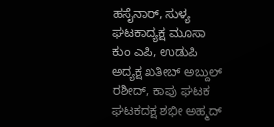ಹಸೈನಾರ್, ಸುಳ್ಯ ಘಟಕಾದ್ಯಕ್ಷ ಮೂಸಾ ಕುಂ ಎಪಿ, ಉಡುಪಿ ಅದ್ಯಕ್ಷ ಖತೀಬ್ ಅಬ್ದುಲ್ ರಶೀದ್, ಕಾಪು ಘಟಕ ಘಟಕದಕ್ಷ ಶಭೀ ಅಹ್ಮದ್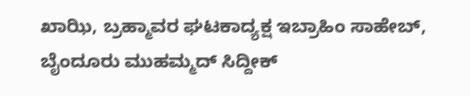ಖಾಝಿ, ಬ್ರಹ್ಮಾವರ ಘಟಕಾದ್ಯಕ್ಷ ಇಬ್ರಾಹಿಂ ಸಾಹೇಬ್, ಬೈಂದೂರು ಮುಹಮ್ಮದ್ ಸಿದ್ದೀಕ್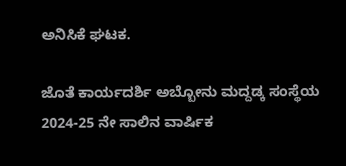ಅನಿಸಿಕೆ ಘಟಕ.

ಜೊತೆ ಕಾರ್ಯದರ್ಶಿ ಅಬ್ಬೋನು ಮದ್ದಡ್ಕ ಸಂಸ್ಥೆಯ 2024-25 ನೇ ಸಾಲಿನ ವಾರ್ಷಿಕ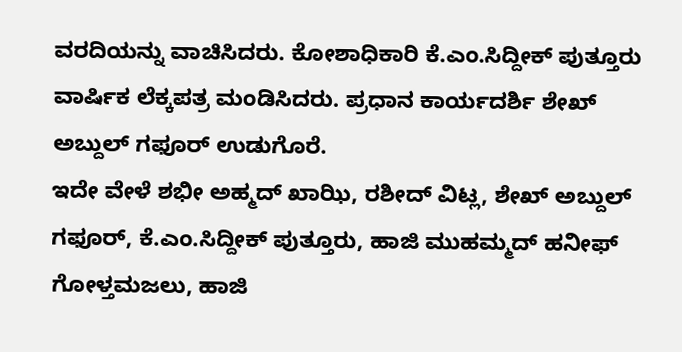ವರದಿಯನ್ನು ವಾಚಿಸಿದರು. ಕೋಶಾಧಿಕಾರಿ ಕೆ.ಎಂ.ಸಿದ್ದೀಕ್ ಪುತ್ತೂರು ವಾರ್ಷಿಕ ಲೆಕ್ಕಪತ್ರ ಮಂಡಿಸಿದರು. ಪ್ರಧಾನ ಕಾರ್ಯದರ್ಶಿ ಶೇಖ್ ಅಬ್ದುಲ್ ಗಫೂರ್ ಉಡುಗೊರೆ.
ಇದೇ ವೇಳೆ ಶಭೀ ಅಹ್ಮದ್ ಖಾಝಿ, ರಶೀದ್ ವಿಟ್ಲ, ಶೇಖ್ ಅಬ್ದುಲ್ ಗಫೂರ್, ಕೆ.ಎಂ.ಸಿದ್ದೀಕ್ ಪುತ್ತೂರು, ಹಾಜಿ ಮುಹಮ್ಮದ್ ಹನೀಫ್ ಗೋಳ್ತಮಜಲು, ಹಾಜಿ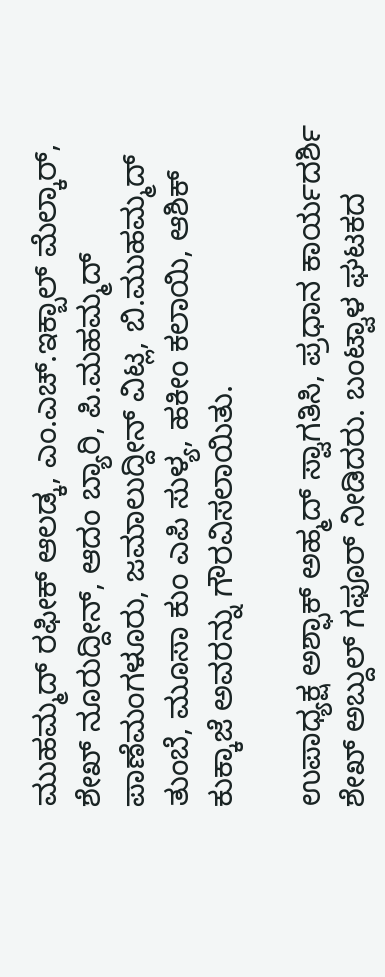ಮುಹಮ್ಮದ್ ರಫೀಕ್ ಆಲಡ್ಕ, ಎಂ.ಎಚ್.ಇಕ್ಬಾಲ್ ಮೆಲ್ಕಾರ್, ಶೇಖ್ ನೂರುದ್ದೀನ್, ಆದಂ ಬ್ಯಾರಿ, ಪಿ.ಮಹಮ್ಮದ್ ಪಾಣೆಮಂಗಳೂರು, ಜಮಾಲುದ್ದೀನ್ ವಿಟ್ಲ, ಬಿ.ಮುಹಮ್ಮದ್ ತುಂಬೆ, ಮೂಸಾ ಕುಂ ಎಪಿ ಸುಳ್ಯ, ಹಕೀಂ ಕಲಾಯಿ, ಆಶಿಕ್ ಕುಕ್ಕಾಜೆ ಅವರನ್ನು ಗೌರವಿಸಲಾಯಿತು.

ಉಪಾಧ್ಯಕ್ಷ ಅಶ್ಫಾಕ್ ಅಹ್ಮದ್ ಸ್ವಾಗತಿಸಿ, ಪ್ರಧಾನ ಕಾರ್ಯದರ್ಶಿ ಶೇಖ್ ಅಬ್ದುಲ್ ಗಫೂರ್ ನೀಡಿದರು. ಬಂಟ್ವಾಳ ಘಟಕದ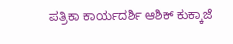ಪತ್ರಿಕಾ ಕಾರ್ಯದರ್ಶಿ ಆಶಿಕ್ ಕುಕ್ಕಾಜೆ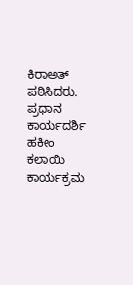ಕಿರಾಅತ್ ಪಠಿಸಿದರು. ಪ್ರಧಾನ ಕಾರ್ಯದರ್ಶಿ ಹಕೀಂ ಕಲಾಯಿ ಕಾರ್ಯಕ್ರಮ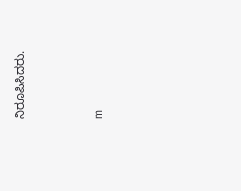ನಿರೂಪಿಸಿದರು.




m